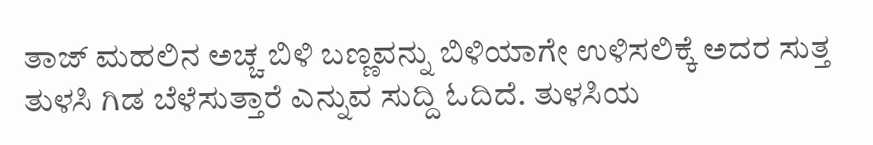ತಾಜ್ ಮಹಲಿನ ಅಚ್ಚ ಬಿಳಿ ಬಣ್ಣವನ್ನು ಬಿಳಿಯಾಗೇ ಉಳಿಸಲಿಕ್ಕೆ ಅದರ ಸುತ್ತ ತುಳಸಿ ಗಿಡ ಬೆಳೆಸುತ್ತಾರೆ ಎನ್ನುವ ಸುದ್ದಿ ಓದಿದೆ. ತುಳಸಿಯ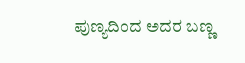ಪುಣ್ಯದಿಂದ ಅದರ ಬಣ್ಣ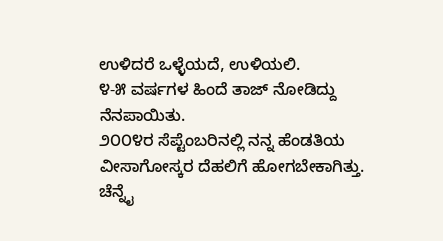ಉಳಿದರೆ ಒಳ್ಳೆಯದೆ, ಉಳಿಯಲಿ.
೪-೫ ವರ್ಷಗಳ ಹಿಂದೆ ತಾಜ್ ನೋಡಿದ್ದು ನೆನಪಾಯಿತು.
೨೦೦೪ರ ಸೆಪ್ಟೆಂಬರಿನಲ್ಲಿ ನನ್ನ ಹೆಂಡತಿಯ ವೀಸಾಗೋಸ್ಕರ ದೆಹಲಿಗೆ ಹೋಗಬೇಕಾಗಿತ್ತು. ಚೆನ್ನೈ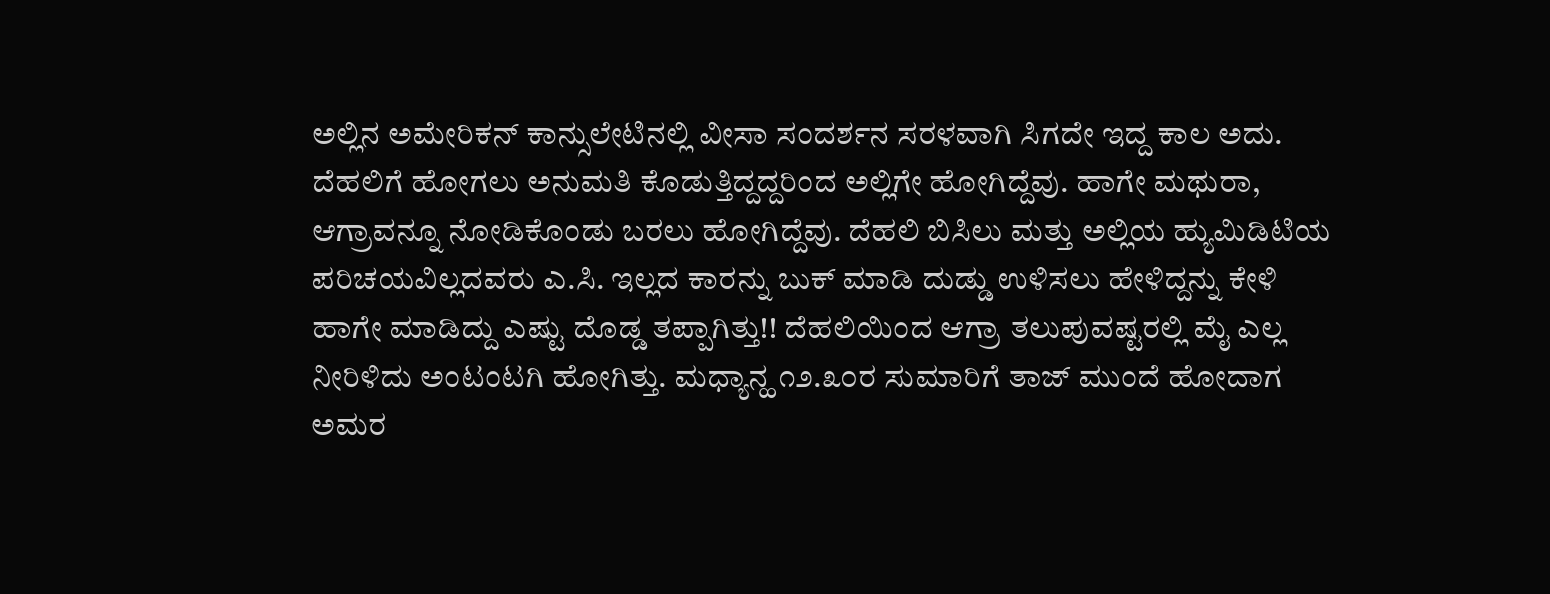ಅಲ್ಲಿನ ಅಮೇರಿಕನ್ ಕಾನ್ಸುಲೇಟಿನಲ್ಲಿ ವೀಸಾ ಸಂದರ್ಶನ ಸರಳವಾಗಿ ಸಿಗದೇ ಇದ್ದ ಕಾಲ ಅದು. ದೆಹಲಿಗೆ ಹೋಗಲು ಅನುಮತಿ ಕೊಡುತ್ತಿದ್ದದ್ದರಿಂದ ಅಲ್ಲಿಗೇ ಹೋಗಿದ್ದೆವು. ಹಾಗೇ ಮಥುರಾ, ಆಗ್ರಾವನ್ನೂ ನೋಡಿಕೊಂಡು ಬರಲು ಹೋಗಿದ್ದೆವು. ದೆಹಲಿ ಬಿಸಿಲು ಮತ್ತು ಅಲ್ಲಿಯ ಹ್ಯುಮಿಡಿಟಿಯ ಪರಿಚಯವಿಲ್ಲದವರು ಎ.ಸಿ. ಇಲ್ಲದ ಕಾರನ್ನು ಬುಕ್ ಮಾಡಿ ದುಡ್ಡು ಉಳಿಸಲು ಹೇಳಿದ್ದನ್ನು ಕೇಳಿ ಹಾಗೇ ಮಾಡಿದ್ದು ಎಷ್ಟು ದೊಡ್ಡ ತಪ್ಪಾಗಿತ್ತು!! ದೆಹಲಿಯಿಂದ ಆಗ್ರಾ ತಲುಪುವಷ್ಟರಲ್ಲಿ ಮೈ ಎಲ್ಲ ನೀರಿಳಿದು ಅಂಟಂಟಗಿ ಹೋಗಿತ್ತು. ಮಧ್ಯಾನ್ಹ ೧೨.೩೦ರ ಸುಮಾರಿಗೆ ತಾಜ್ ಮುಂದೆ ಹೋದಾಗ ಅಮರ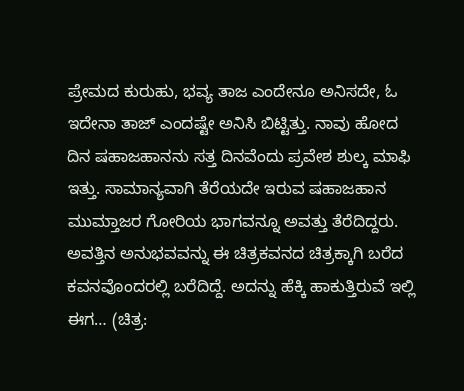ಪ್ರೇಮದ ಕುರುಹು, ಭವ್ಯ ತಾಜ ಎಂದೇನೂ ಅನಿಸದೇ, ಓ ಇದೇನಾ ತಾಜ್ ಎಂದಷ್ಟೇ ಅನಿಸಿ ಬಿಟ್ಟಿತ್ತು. ನಾವು ಹೋದ ದಿನ ಷಹಾಜಹಾನನು ಸತ್ತ ದಿನವೆಂದು ಪ್ರವೇಶ ಶುಲ್ಕ ಮಾಫಿ ಇತ್ತು. ಸಾಮಾನ್ಯವಾಗಿ ತೆರೆಯದೇ ಇರುವ ಷಹಾಜಹಾನ ಮುಮ್ತಾಜರ ಗೋರಿಯ ಭಾಗವನ್ನೂ ಅವತ್ತು ತೆರೆದಿದ್ದರು.
ಅವತ್ತಿನ ಅನುಭವವನ್ನು ಈ ಚಿತ್ರಕವನದ ಚಿತ್ರಕ್ಕಾಗಿ ಬರೆದ ಕವನವೊಂದರಲ್ಲಿ ಬರೆದಿದ್ದೆ. ಅದನ್ನು ಹೆಕ್ಕಿ ಹಾಕುತ್ತಿರುವೆ ಇಲ್ಲಿ ಈಗ… (ಚಿತ್ರ: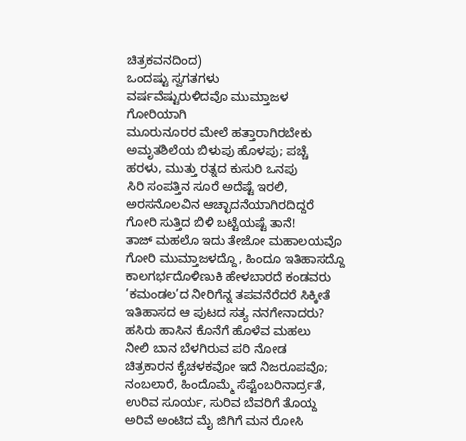ಚಿತ್ರಕವನದಿಂದ)
ಒಂದಷ್ಟು ಸ್ವಗತಗಳು
ವರ್ಷವೆಷ್ಟುರುಳಿದವೊ ಮುಮ್ತಾಜಳ ಗೋರಿಯಾಗಿ
ಮೂರುನೂರರ ಮೇಲೆ ಹತ್ತಾರಾಗಿರಬೇಕು
ಅಮೃತಶಿಲೆಯ ಬಿಳುಪು ಹೊಳಪು; ಪಚ್ಚೆ
ಹರಳು, ಮುತ್ತು ರತ್ನದ ಕುಸುರಿ ಒನಪು
ಸಿರಿ ಸಂಪತ್ತಿನ ಸೂರೆ ಅದೆಷ್ಟೆ ಇರಲಿ,
ಅರಸನೊಲವಿನ ಆಚ್ಛಾದನೆಯಾಗಿರದಿದ್ದರೆ
ಗೋರಿ ಸುತ್ತಿದ ಬಿಳಿ ಬಟ್ಟೆಯಷ್ಟೆ ತಾನೆ!
ತಾಜ್ ಮಹಲೊ ಇದು ತೇಜೋ ಮಹಾಲಯವೊ
ಗೋರಿ ಮುಮ್ತಾಜಳದ್ದೊ, ಹಿಂದೂ ಇತಿಹಾಸದ್ದೊ
ಕಾಲಗರ್ಭದೊಳಿಣುಕಿ ಹೇಳಬಾರದೆ ಕಂಡವರು
’ಕಮಂಡಲ’ದ ನೀರಿಗೆನ್ನ ತಪವನೆರೆದರೆ ಸಿಕ್ಕೀತೆ
ಇತಿಹಾಸದ ಆ ಪುಟದ ಸತ್ಯ ನನಗೇನಾದರು?
ಹಸಿರು ಹಾಸಿನ ಕೊನೆಗೆ ಹೊಳೆವ ಮಹಲು
ನೀಲಿ ಬಾನ ಬೆಳಗಿರುವ ಪರಿ ನೋಡ
ಚಿತ್ರಕಾರನ ಕೈಚಳಕವೋ ಇದೆ ನಿಜರೂಪವೊ;
ನಂಬಲಾರೆ, ಹಿಂದೊಮ್ಮೆ ಸೆಪ್ಟೆಂಬರಿನಾರ್ದ್ರತೆ,
ಉರಿವ ಸೂರ್ಯ, ಸುರಿವ ಬೆವರಿಗೆ ತೊಯ್ದ
ಅರಿವೆ ಅಂಟಿದ ಮೈ ಜಿಗಿಗೆ ಮನ ರೋಸಿ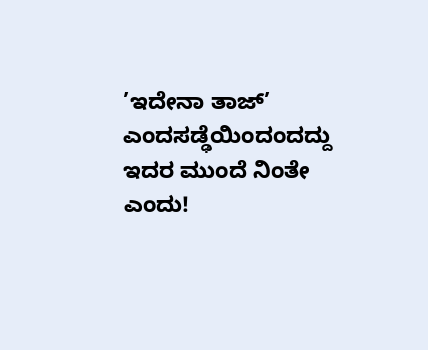’ಇದೇನಾ ತಾಜ್’ ಎಂದಸಡ್ಢೆಯಿಂದಂದದ್ದು
ಇದರ ಮುಂದೆ ನಿಂತೇ ಎಂದು!